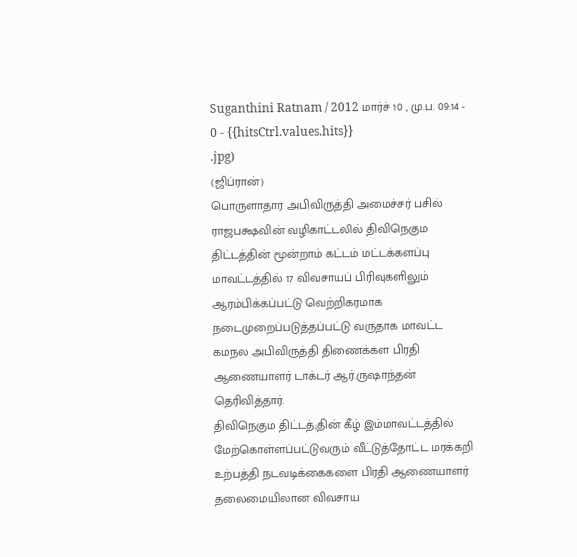Suganthini Ratnam / 2012 மார்ச் 10 , மு.ப. 09:14 - 0 - {{hitsCtrl.values.hits}}
.jpg)
(ஜிப்ரான்)
பொருளாதார அபிவிருத்தி அமைச்சர் பசில் ராஜபக்ஷவின் வழிகாட்டலில் திவிநெகும திட்டத்தின் மூன்றாம் கட்டம் மட்டக்களப்பு மாவட்டத்தில் 17 விவசாயப் பிரிவுகளிலும் ஆரம்பிக்கப்பட்டு வெற்றிகரமாக நடைமுறைப்படுத்தப்பட்டு வருதாக மாவட்ட கமநல அபிவிருத்தி திணைக்கள பிரதி ஆணையாளர் டாக்டர் ஆர்.ருஷாந்தன் தெரிவித்தார்.
திவிநெகும திட்டத்;தின் கீழ் இம்மாவட்டத்தில் மேற்கொள்ளப்பட்டுவரும் வீட்டுத்தோட்ட மரக்கறி உற்பத்தி நடவடிக்கைகளை பிரதி ஆணையாளர் தலைமையிலான விவசாய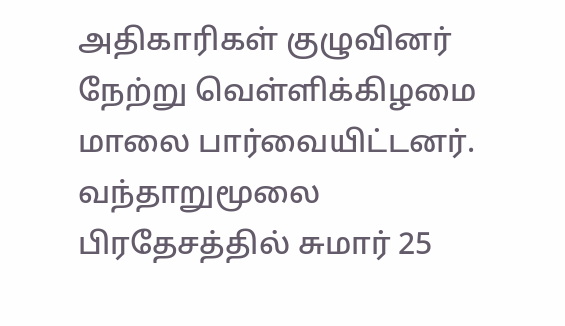அதிகாரிகள் குழுவினர் நேற்று வெள்ளிக்கிழமை மாலை பார்வையிட்டனர்.
வந்தாறுமூலை பிரதேசத்தில் சுமார் 25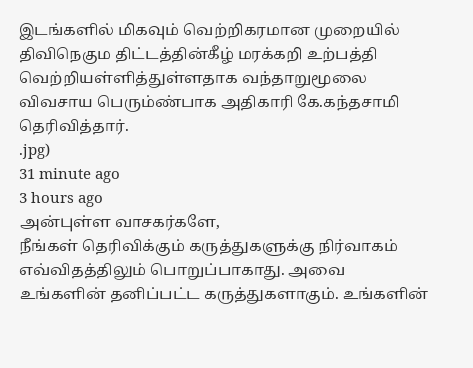இடங்களில் மிகவும் வெற்றிகரமான முறையில் திவிநெகும திட்டத்தின்கீழ் மரக்கறி உற்பத்தி வெற்றியள்ளித்துள்ளதாக வந்தாறுமூலை விவசாய பெரும்ண்பாக அதிகாரி கே.கந்தசாமி தெரிவித்தார்.
.jpg)
31 minute ago
3 hours ago
அன்புள்ள வாசகர்களே,
நீங்கள் தெரிவிக்கும் கருத்துகளுக்கு நிர்வாகம் எவ்விதத்திலும் பொறுப்பாகாது. அவை உங்களின் தனிப்பட்ட கருத்துகளாகும். உங்களின்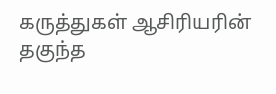கருத்துகள் ஆசிரியரின் தகுந்த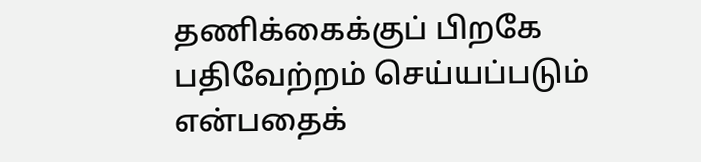தணிக்கைக்குப் பிறகே பதிவேற்றம் செய்யப்படும் என்பதைக்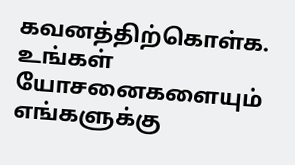கவனத்திற்கொள்க. உங்கள் யோசனைகளையும் எங்களுக்கு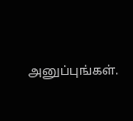அனுப்புங்கள்.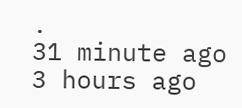.
31 minute ago
3 hours ago